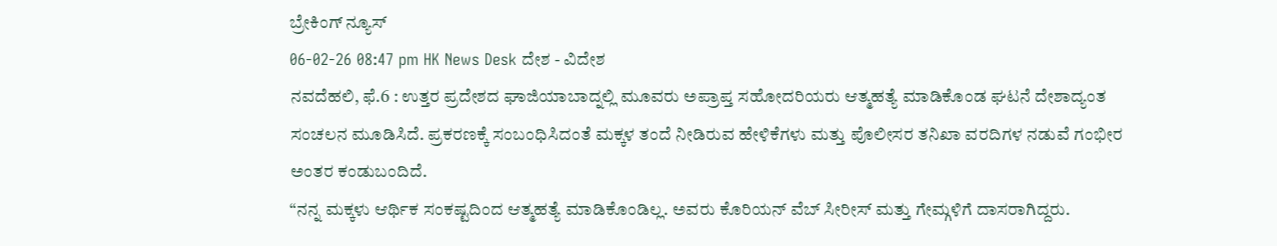ಬ್ರೇಕಿಂಗ್ ನ್ಯೂಸ್
06-02-26 08:47 pm HK News Desk ದೇಶ - ವಿದೇಶ
ನವದೆಹಲಿ, ಫೆ.6 : ಉತ್ತರ ಪ್ರದೇಶದ ಘಾಜಿಯಾಬಾದ್ನಲ್ಲಿ ಮೂವರು ಅಪ್ರಾಪ್ತ ಸಹೋದರಿಯರು ಆತ್ಮಹತ್ಯೆ ಮಾಡಿಕೊಂಡ ಘಟನೆ ದೇಶಾದ್ಯಂತ ಸಂಚಲನ ಮೂಡಿಸಿದೆ. ಪ್ರಕರಣಕ್ಕೆ ಸಂಬಂಧಿಸಿದಂತೆ ಮಕ್ಕಳ ತಂದೆ ನೀಡಿರುವ ಹೇಳಿಕೆಗಳು ಮತ್ತು ಪೊಲೀಸರ ತನಿಖಾ ವರದಿಗಳ ನಡುವೆ ಗಂಭೀರ ಅಂತರ ಕಂಡುಬಂದಿದೆ.
“ನನ್ನ ಮಕ್ಕಳು ಆರ್ಥಿಕ ಸಂಕಷ್ಟದಿಂದ ಆತ್ಮಹತ್ಯೆ ಮಾಡಿಕೊಂಡಿಲ್ಲ. ಅವರು ಕೊರಿಯನ್ ವೆಬ್ ಸೀರೀಸ್ ಮತ್ತು ಗೇಮ್ಗಳಿಗೆ ದಾಸರಾಗಿದ್ದರು.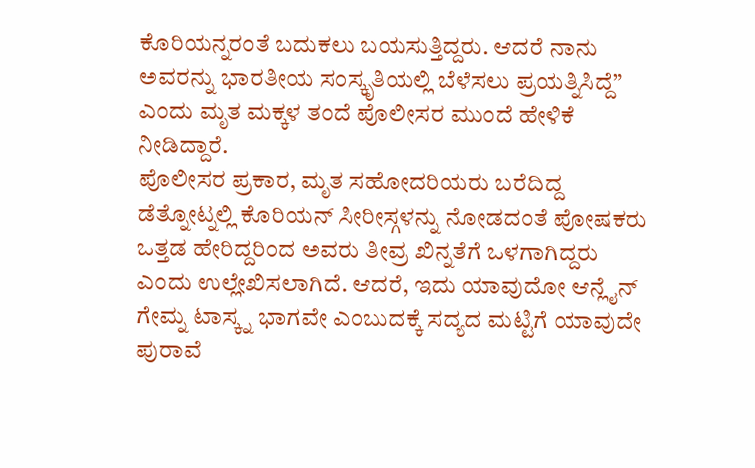ಕೊರಿಯನ್ನರಂತೆ ಬದುಕಲು ಬಯಸುತ್ತಿದ್ದರು. ಆದರೆ ನಾನು ಅವರನ್ನು ಭಾರತೀಯ ಸಂಸ್ಕೃತಿಯಲ್ಲಿ ಬೆಳೆಸಲು ಪ್ರಯತ್ನಿಸಿದ್ದೆ” ಎಂದು ಮೃತ ಮಕ್ಕಳ ತಂದೆ ಪೊಲೀಸರ ಮುಂದೆ ಹೇಳಿಕೆ ನೀಡಿದ್ದಾರೆ.
ಪೊಲೀಸರ ಪ್ರಕಾರ, ಮೃತ ಸಹೋದರಿಯರು ಬರೆದಿದ್ದ ಡೆತ್ನೋಟ್ನಲ್ಲಿ ಕೊರಿಯನ್ ಸೀರೀಸ್ಗಳನ್ನು ನೋಡದಂತೆ ಪೋಷಕರು ಒತ್ತಡ ಹೇರಿದ್ದರಿಂದ ಅವರು ತೀವ್ರ ಖಿನ್ನತೆಗೆ ಒಳಗಾಗಿದ್ದರು ಎಂದು ಉಲ್ಲೇಖಿಸಲಾಗಿದೆ. ಆದರೆ, ಇದು ಯಾವುದೋ ಆನ್ಲೈನ್ ಗೇಮ್ನ ಟಾಸ್ಕ್ನ ಭಾಗವೇ ಎಂಬುದಕ್ಕೆ ಸದ್ಯದ ಮಟ್ಟಿಗೆ ಯಾವುದೇ ಪುರಾವೆ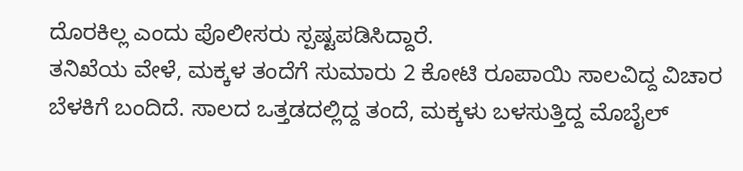ದೊರಕಿಲ್ಲ ಎಂದು ಪೊಲೀಸರು ಸ್ಪಷ್ಟಪಡಿಸಿದ್ದಾರೆ.
ತನಿಖೆಯ ವೇಳೆ, ಮಕ್ಕಳ ತಂದೆಗೆ ಸುಮಾರು 2 ಕೋಟಿ ರೂಪಾಯಿ ಸಾಲವಿದ್ದ ವಿಚಾರ ಬೆಳಕಿಗೆ ಬಂದಿದೆ. ಸಾಲದ ಒತ್ತಡದಲ್ಲಿದ್ದ ತಂದೆ, ಮಕ್ಕಳು ಬಳಸುತ್ತಿದ್ದ ಮೊಬೈಲ್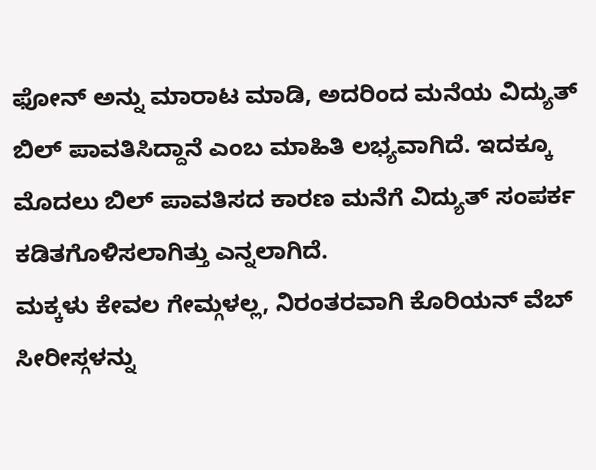ಫೋನ್ ಅನ್ನು ಮಾರಾಟ ಮಾಡಿ, ಅದರಿಂದ ಮನೆಯ ವಿದ್ಯುತ್ ಬಿಲ್ ಪಾವತಿಸಿದ್ದಾನೆ ಎಂಬ ಮಾಹಿತಿ ಲಭ್ಯವಾಗಿದೆ. ಇದಕ್ಕೂ ಮೊದಲು ಬಿಲ್ ಪಾವತಿಸದ ಕಾರಣ ಮನೆಗೆ ವಿದ್ಯುತ್ ಸಂಪರ್ಕ ಕಡಿತಗೊಳಿಸಲಾಗಿತ್ತು ಎನ್ನಲಾಗಿದೆ.
ಮಕ್ಕಳು ಕೇವಲ ಗೇಮ್ಗಳಲ್ಲ, ನಿರಂತರವಾಗಿ ಕೊರಿಯನ್ ವೆಬ್ ಸೀರೀಸ್ಗಳನ್ನು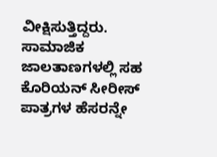ವೀಕ್ಷಿಸುತ್ತಿದ್ದರು. ಸಾಮಾಜಿಕ ಜಾಲತಾಣಗಳಲ್ಲಿ ಸಹ ಕೊರಿಯನ್ ಸೀರೀಸ್ ಪಾತ್ರಗಳ ಹೆಸರನ್ನೇ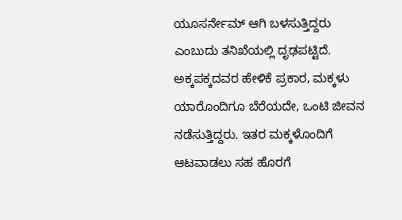ಯೂಸರ್ನೇಮ್ ಆಗಿ ಬಳಸುತ್ತಿದ್ದರು ಎಂಬುದು ತನಿಖೆಯಲ್ಲಿ ದೃಢಪಟ್ಟಿದೆ. ಅಕ್ಕಪಕ್ಕದವರ ಹೇಳಿಕೆ ಪ್ರಕಾರ, ಮಕ್ಕಳು ಯಾರೊಂದಿಗೂ ಬೆರೆಯದೇ, ಒಂಟಿ ಜೀವನ ನಡೆಸುತ್ತಿದ್ದರು. ಇತರ ಮಕ್ಕಳೊಂದಿಗೆ ಆಟವಾಡಲು ಸಹ ಹೊರಗೆ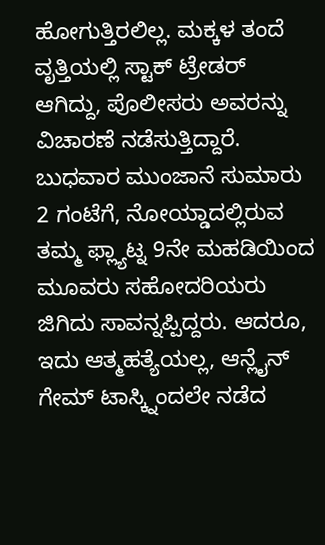ಹೋಗುತ್ತಿರಲಿಲ್ಲ. ಮಕ್ಕಳ ತಂದೆ ವೃತ್ತಿಯಲ್ಲಿ ಸ್ಟಾಕ್ ಟ್ರೇಡರ್ ಆಗಿದ್ದು, ಪೊಲೀಸರು ಅವರನ್ನು ವಿಚಾರಣೆ ನಡೆಸುತ್ತಿದ್ದಾರೆ.
ಬುಧವಾರ ಮುಂಜಾನೆ ಸುಮಾರು 2 ಗಂಟೆಗೆ, ನೋಯ್ಡಾದಲ್ಲಿರುವ ತಮ್ಮ ಫ್ಲ್ಯಾಟ್ನ 9ನೇ ಮಹಡಿಯಿಂದ ಮೂವರು ಸಹೋದರಿಯರು ಜಿಗಿದು ಸಾವನ್ನಪ್ಪಿದ್ದರು. ಆದರೂ, ಇದು ಆತ್ಮಹತ್ಯೆಯಲ್ಲ, ಆನ್ಲೈನ್ ಗೇಮ್ ಟಾಸ್ಕ್ನಿಂದಲೇ ನಡೆದ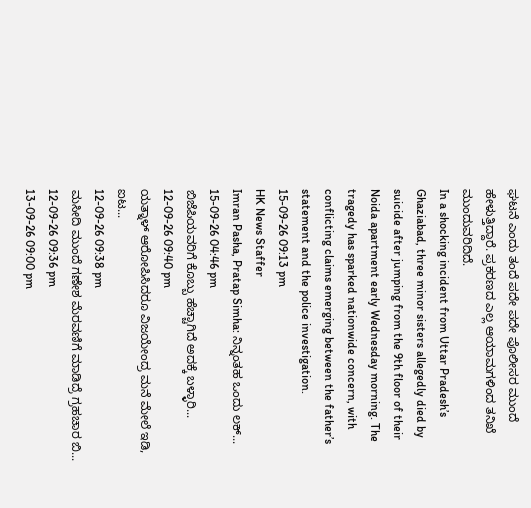ಘಟನೆ ಎಂದು ತಂದೆ ಪದೇ ಪದೇ ಪೊಲೀಸರ ಮುಂದೆ ಹೇಳುತ್ತಿದ್ದಾರೆ. ಪ್ರಕರಣದ ಎಲ್ಲ ಆಯಾಮಗಳಿಂದ ತನಿಖೆ ಮುಂದುವರಿದಿದೆ.
In a shocking incident from Uttar Pradesh’s Ghaziabad, three minor sisters allegedly died by suicide after jumping from the 9th floor of their Noida apartment early Wednesday morning. The tragedy has sparked nationwide concern, with conflicting claims emerging between the father’s statement and the police investigation.
15-09-26 09:13 pm
HK News Staffer
Imran Pasha, Pratap Simha: ನಿನ್ನಂತಹ ಒಂದು ಲಕ್...
15-09-26 04:46 pm
ಬಿಜೆಪಿಯವರಿಗೆ ಕೊಬ್ಬು ಹೆಚ್ಚಾಗಿದೆ ಅದಕ್ಕೆ ಬಳ್ಳಾರಿ...
12-09-26 09:40 pm
ಯತ್ನಾಳ್ ಆರೋಪಿಸಿದರೂ ವಿಜಯೇಂದ್ರ ಮನೆ ಮೇಲೆ ಇಡಿ, ಐಟ...
12-09-26 09:38 pm
ಮಸೀದಿ ಮುಂದೆ ಗಣೇಶ ಮೆರವಣಿಗೆ ಮಾಡಿದ್ರೆ ಗ್ರಹಚಾರ ಬಿ...
12-09-26 09:36 pm
13-09-26 09:00 pm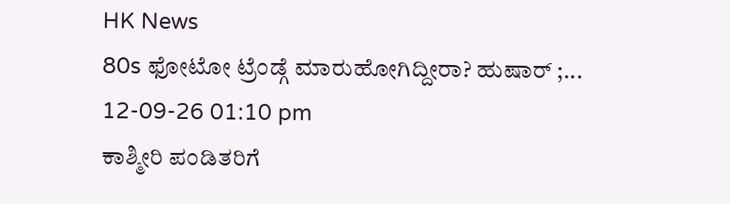HK News
80s ಫೋಟೋ ಟ್ರೆಂಡ್ಗೆ ಮಾರುಹೋಗಿದ್ದೀರಾ? ಹುಷಾರ್ ;...
12-09-26 01:10 pm
ಕಾಶ್ಮೀರಿ ಪಂಡಿತರಿಗೆ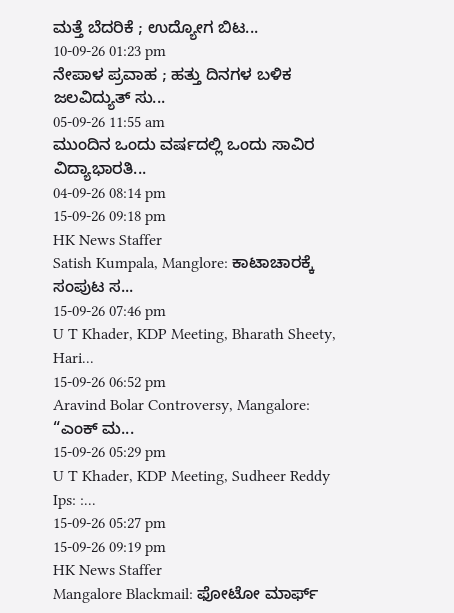ಮತ್ತೆ ಬೆದರಿಕೆ ; ಉದ್ಯೋಗ ಬಿಟ...
10-09-26 01:23 pm
ನೇಪಾಳ ಪ್ರವಾಹ ; ಹತ್ತು ದಿನಗಳ ಬಳಿಕ ಜಲವಿದ್ಯುತ್ ಸು...
05-09-26 11:55 am
ಮುಂದಿನ ಒಂದು ವರ್ಷದಲ್ಲಿ ಒಂದು ಸಾವಿರ ವಿದ್ಯಾಭಾರತಿ...
04-09-26 08:14 pm
15-09-26 09:18 pm
HK News Staffer
Satish Kumpala, Manglore: ಕಾಟಾಚಾರಕ್ಕೆ ಸಂಪುಟ ಸ...
15-09-26 07:46 pm
U T Khader, KDP Meeting, Bharath Sheety, Hari...
15-09-26 06:52 pm
Aravind Bolar Controversy, Mangalore: “ಎಂಕ್ ಮ...
15-09-26 05:29 pm
U T Khader, KDP Meeting, Sudheer Reddy Ips: :...
15-09-26 05:27 pm
15-09-26 09:19 pm
HK News Staffer
Mangalore Blackmail: ಫೋಟೋ ಮಾರ್ಫ್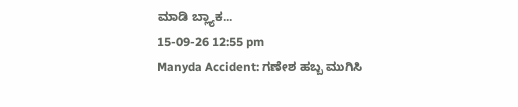ಮಾಡಿ ಬ್ಲ್ಯಾಕ...
15-09-26 12:55 pm
Manyda Accident: ಗಣೇಶ ಹಬ್ಬ ಮುಗಿಸಿ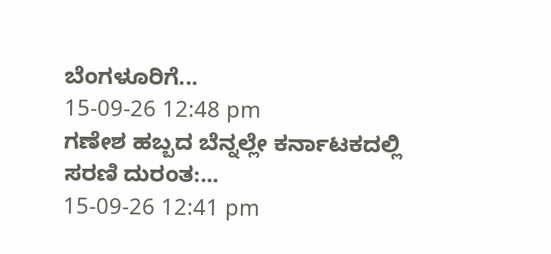ಬೆಂಗಳೂರಿಗೆ...
15-09-26 12:48 pm
ಗಣೇಶ ಹಬ್ಬದ ಬೆನ್ನಲ್ಲೇ ಕರ್ನಾಟಕದಲ್ಲಿ ಸರಣಿ ದುರಂತ:...
15-09-26 12:41 pm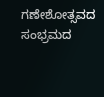ಗಣೇಶೋತ್ಸವದ ಸಂಭ್ರಮದ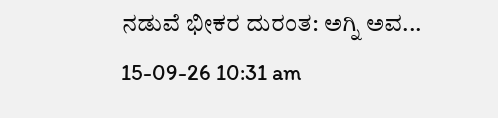ನಡುವೆ ಭೀಕರ ದುರಂತ: ಅಗ್ನಿ ಅವ...
15-09-26 10:31 am